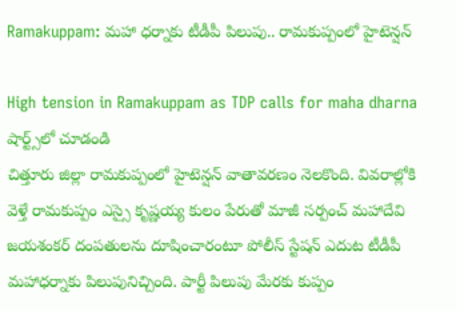Ramakuppam: మహా ధర్నాకు టీడీపీ పిలుపు.. రామకుప్పంలో హైటెన్షన్

High tension in Ramakuppam as TDP calls for maha dharna
షార్ట్స్‌లో చూడండి
చిత్తూరు జిల్లా రామకుప్పంలో హైటెన్షన్ వాతావరణం నెలకొంది. వివరాల్లోకి వెళ్తే రామకుప్పం ఎస్సై కృష్ణయ్య కులం పేరుతో మాజీ సర్పంచ్ మహాదేవి జయశంకర్ దంపతులను దూషించారంటూ పోలీస్ స్టేషన్ ఎదుట టీడీపీ మహాధర్నాకు పిలుపునిచ్చింది. పార్టీ పిలుపు మేరకు కుప్పం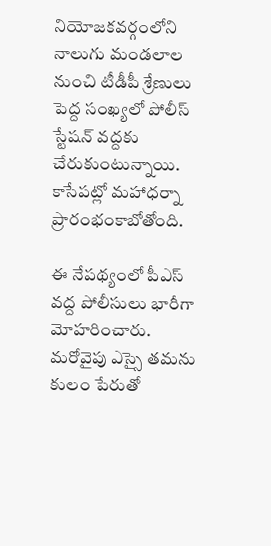నియోజకవర్గంలోని నాలుగు మండలాల నుంచి టీడీపీ శ్రేణులు పెద్ద సంఖ్యలో పోలీస్ స్టేషన్ వద్దకు చేరుకుంటున్నాయి. కాసేపట్లో మహాధర్నా ప్రారంభంకాబోతోంది.

ఈ నేపథ్యంలో పీఎస్ వద్ద పోలీసులు భారీగా మోహరించారు. మరోవైపు ఎస్సై తమను కులం పేరుతో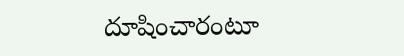దూషించారంటూ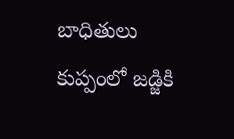బాధితులు కుప్పంలో జడ్జికి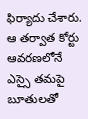ఫిర్యాదు చేశారు. ఆ తర్వాత కోర్టు ఆవరణలోనే ఎస్సై తమపై బూతులతో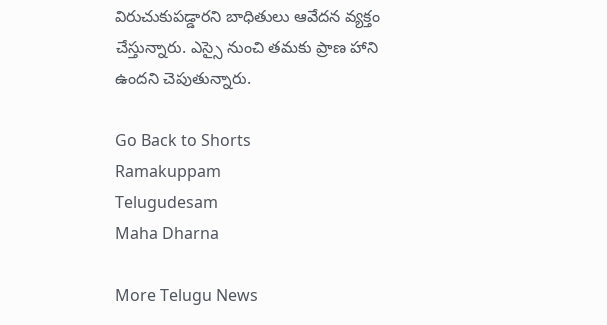విరుచుకుపడ్డారని బాధితులు ఆవేదన వ్యక్తం చేస్తున్నారు. ఎస్సై నుంచి తమకు ప్రాణ హాని ఉందని చెపుతున్నారు.

Go Back to Shorts
Ramakuppam
Telugudesam
Maha Dharna

More Telugu News